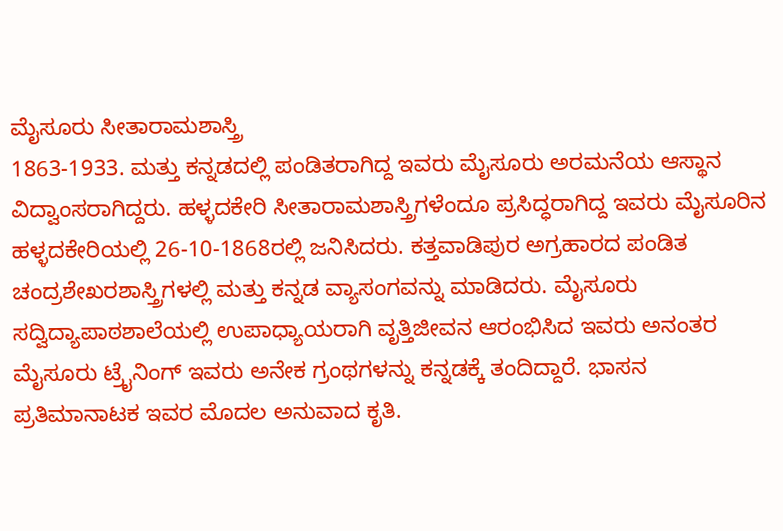ಮೈಸೂರು ಸೀತಾರಾಮಶಾಸ್ತ್ರಿ
1863-1933. ಮತ್ತು ಕನ್ನಡದಲ್ಲಿ ಪಂಡಿತರಾಗಿದ್ದ ಇವರು ಮೈಸೂರು ಅರಮನೆಯ ಆಸ್ಥಾನ ವಿದ್ವಾಂಸರಾಗಿದ್ದರು. ಹಳ್ಳದಕೇರಿ ಸೀತಾರಾಮಶಾಸ್ತ್ರಿಗಳೆಂದೂ ಪ್ರಸಿದ್ಧರಾಗಿದ್ದ ಇವರು ಮೈಸೂರಿನ ಹಳ್ಳದಕೇರಿಯಲ್ಲಿ 26-10-1868ರಲ್ಲಿ ಜನಿಸಿದರು. ಕತ್ತವಾಡಿಪುರ ಅಗ್ರಹಾರದ ಪಂಡಿತ ಚಂದ್ರಶೇಖರಶಾಸ್ತ್ರಿಗಳಲ್ಲಿ ಮತ್ತು ಕನ್ನಡ ವ್ಯಾಸಂಗವನ್ನು ಮಾಡಿದರು. ಮೈಸೂರು ಸದ್ವಿದ್ಯಾಪಾಠಶಾಲೆಯಲ್ಲಿ ಉಪಾಧ್ಯಾಯರಾಗಿ ವೃತ್ತಿಜೀವನ ಆರಂಭಿಸಿದ ಇವರು ಅನಂತರ ಮೈಸೂರು ಟ್ರೈನಿಂಗ್ ಇವರು ಅನೇಕ ಗ್ರಂಥಗಳನ್ನು ಕನ್ನಡಕ್ಕೆ ತಂದಿದ್ದಾರೆ. ಭಾಸನ ಪ್ರತಿಮಾನಾಟಕ ಇವರ ಮೊದಲ ಅನುವಾದ ಕೃತಿ.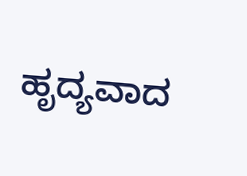ಹೃದ್ಯವಾದ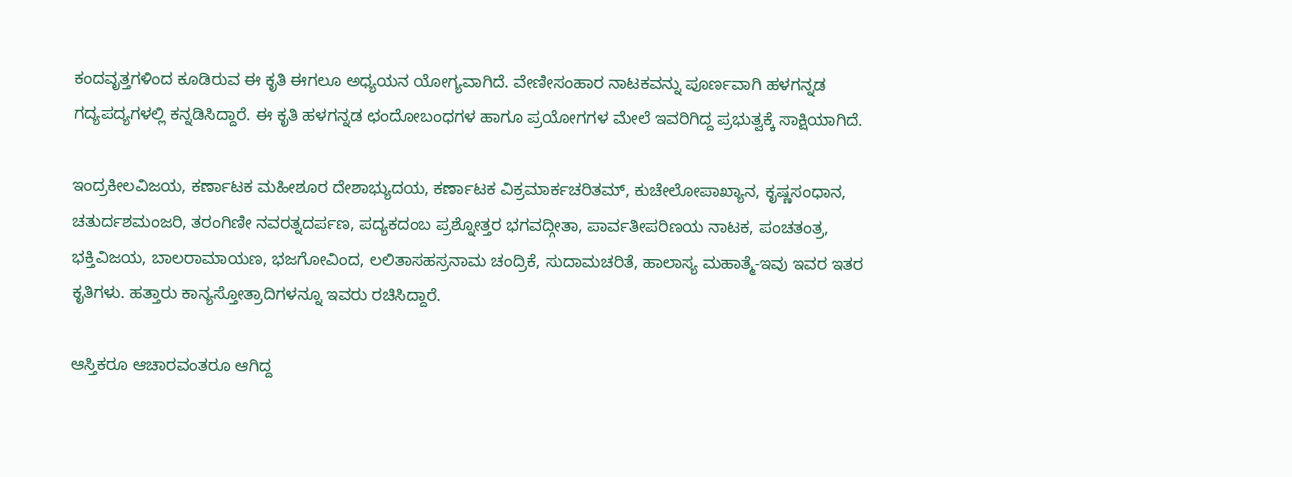ಕಂದವೃತ್ತಗಳಿಂದ ಕೂಡಿರುವ ಈ ಕೃತಿ ಈಗಲೂ ಅಧ್ಯಯನ ಯೋಗ್ಯವಾಗಿದೆ. ವೇಣೀಸಂಹಾರ ನಾಟಕವನ್ನು ಪೂರ್ಣವಾಗಿ ಹಳಗನ್ನಡ ಗದ್ಯಪದ್ಯಗಳಲ್ಲಿ ಕನ್ನಡಿಸಿದ್ದಾರೆ. ಈ ಕೃತಿ ಹಳಗನ್ನಡ ಛಂದೋಬಂಧಗಳ ಹಾಗೂ ಪ್ರಯೋಗಗಳ ಮೇಲೆ ಇವರಿಗಿದ್ದ ಪ್ರಭುತ್ವಕ್ಕೆ ಸಾಕ್ಷಿಯಾಗಿದೆ.

ಇಂದ್ರಕೀಲವಿಜಯ, ಕರ್ಣಾಟಕ ಮಹೀಶೂರ ದೇಶಾಭ್ಯುದಯ, ಕರ್ಣಾಟಕ ವಿಕ್ರಮಾರ್ಕಚರಿತಮ್, ಕುಚೇಲೋಪಾಖ್ಯಾನ, ಕೃಷ್ಣಸಂಧಾನ, ಚತುರ್ದಶಮಂಜರಿ, ತರಂಗಿಣೀ ನವರತ್ನದರ್ಪಣ, ಪದ್ಯಕದಂಬ ಪ್ರಶ್ನೋತ್ತರ ಭಗವದ್ಗೀತಾ, ಪಾರ್ವತೀಪರಿಣಯ ನಾಟಕ, ಪಂಚತಂತ್ರ, ಭಕ್ತಿವಿಜಯ, ಬಾಲರಾಮಾಯಣ, ಭಜಗೋವಿಂದ, ಲಲಿತಾಸಹಸ್ರನಾಮ ಚಂದ್ರಿಕೆ, ಸುದಾಮಚರಿತೆ, ಹಾಲಾಸ್ಯ ಮಹಾತ್ಮೆ-ಇವು ಇವರ ಇತರ ಕೃತಿಗಳು. ಹತ್ತಾರು ಕಾನ್ಯಸ್ತೋತ್ರಾದಿಗಳನ್ನೂ ಇವರು ರಚಿಸಿದ್ದಾರೆ.

ಆಸ್ತಿಕರೂ ಆಚಾರವಂತರೂ ಆಗಿದ್ದ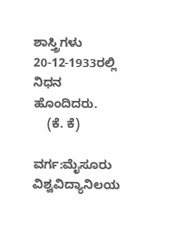ಶಾಸ್ತ್ರಿಗಳು 20-12-1933ರಲ್ಲಿ ನಿಧನ ಹೊಂದಿದರು.
    (ಕೆ. ಕೆ)

ವರ್ಗ:ಮೈಸೂರು ವಿಶ್ವವಿದ್ಯಾನಿಲಯ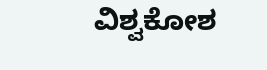ವಿಶ್ವಕೋಶ